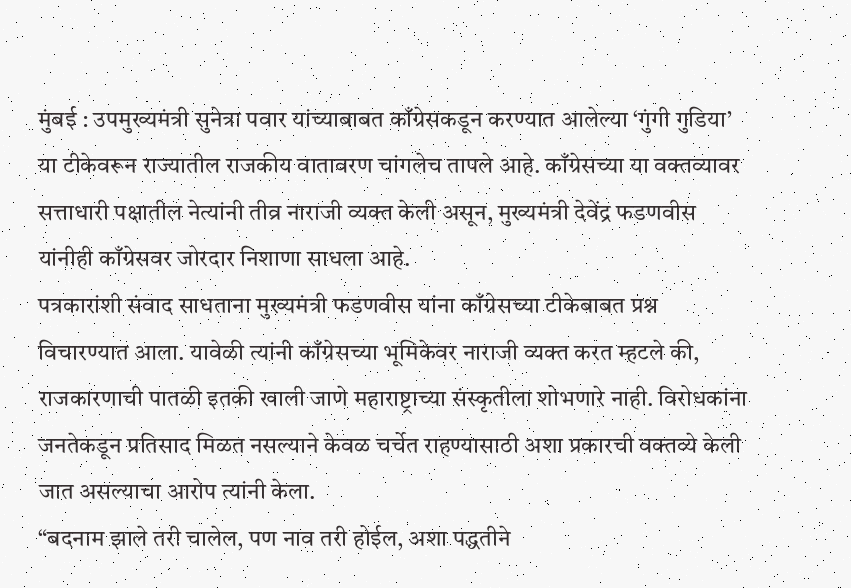मुंबई : उपमुख्यमंत्री सुनेत्रा पवार यांच्याबाबत काँग्रेसकडून करण्यात आलेल्या ‘गुंगी गुडिया’ या टीकेवरून राज्यातील राजकीय वातावरण चांगलेच तापले आहे. काँग्रेसच्या या वक्तव्यावर सत्ताधारी पक्षातील नेत्यांनी तीव्र नाराजी व्यक्त केली असून, मुख्यमंत्री देवेंद्र फडणवीस यांनीही काँग्रेसवर जोरदार निशाणा साधला आहे.
पत्रकारांशी संवाद साधताना मुख्यमंत्री फडणवीस यांना काँग्रेसच्या टीकेबाबत प्रश्न विचारण्यात आला. यावेळी त्यांनी काँग्रेसच्या भूमिकेवर नाराजी व्यक्त करत म्हटले की, राजकारणाची पातळी इतकी खाली जाणे महाराष्ट्राच्या संस्कृतीला शोभणारे नाही. विरोधकांना जनतेकडून प्रतिसाद मिळत नसल्याने केवळ चर्चेत राहण्यासाठी अशा प्रकारची वक्तव्ये केली जात असल्याचा आरोप त्यांनी केला.
“बदनाम झाले तरी चालेल, पण नाव तरी होईल, अशा पद्धतीने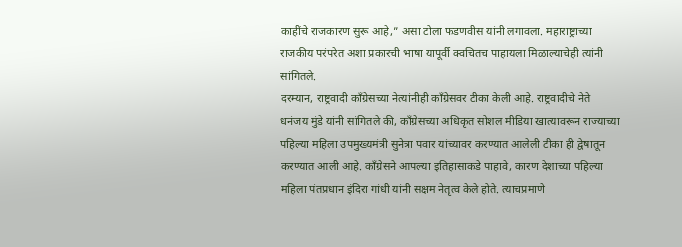काहींचे राजकारण सुरू आहे,” असा टोला फडणवीस यांनी लगावला. महाराष्ट्राच्या राजकीय परंपरेत अशा प्रकारची भाषा यापूर्वी क्वचितच पाहायला मिळाल्याचेही त्यांनी सांगितले.
दरम्यान, राष्ट्रवादी काँग्रेसच्या नेत्यांनीही काँग्रेसवर टीका केली आहे. राष्ट्रवादीचे नेते धनंजय मुंडे यांनी सांगितले की, काँग्रेसच्या अधिकृत सोशल मीडिया खात्यावरून राज्याच्या पहिल्या महिला उपमुख्यमंत्री सुनेत्रा पवार यांच्यावर करण्यात आलेली टीका ही द्वेषातून करण्यात आली आहे. काँग्रेसने आपल्या इतिहासाकडे पाहावे, कारण देशाच्या पहिल्या महिला पंतप्रधान इंदिरा गांधी यांनी सक्षम नेतृत्व केले होते. त्याचप्रमाणे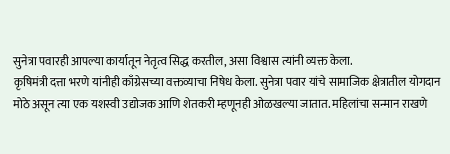सुनेत्रा पवारही आपल्या कार्यातून नेतृत्व सिद्ध करतील, असा विश्वास त्यांनी व्यक्त केला.
कृषिमंत्री दत्ता भरणे यांनीही काँग्रेसच्या वक्तव्याचा निषेध केला. सुनेत्रा पवार यांचे सामाजिक क्षेत्रातील योगदान मोठे असून त्या एक यशस्वी उद्योजक आणि शेतकरी म्हणूनही ओळखल्या जातात. महिलांचा सन्मान राखणे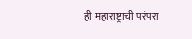ही महाराष्ट्राची परंपरा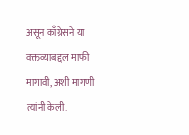असून काँग्रेसने या वक्तव्याबद्दल माफी मागावी, अशी मागणी त्यांनी केली.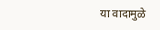या वादामुळे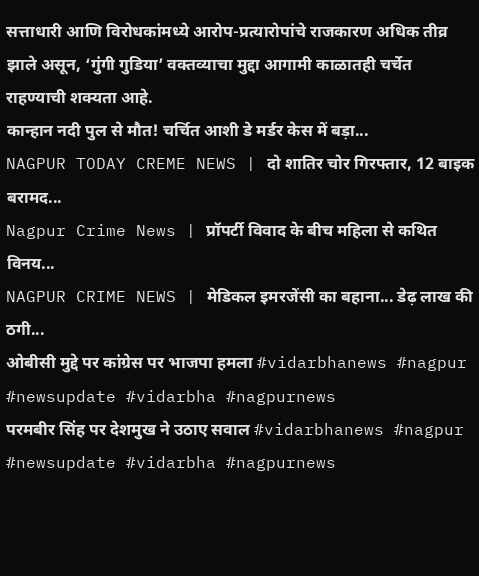सत्ताधारी आणि विरोधकांमध्ये आरोप-प्रत्यारोपांचे राजकारण अधिक तीव्र झाले असून, ‘गुंगी गुडिया’ वक्तव्याचा मुद्दा आगामी काळातही चर्चेत राहण्याची शक्यता आहे.
कान्हान नदी पुल से मौत! चर्चित आशी डे मर्डर केस में बड़ा...
NAGPUR TODAY CREME NEWS | दो शातिर चोर गिरफ्तार, 12 बाइक बरामद...
Nagpur Crime News | प्रॉपर्टी विवाद के बीच महिला से कथित विनय...
NAGPUR CRIME NEWS | मेडिकल इमरजेंसी का बहाना... डेढ़ लाख की ठगी...
ओबीसी मुद्दे पर कांग्रेस पर भाजपा हमला #vidarbhanews #nagpur #newsupdate #vidarbha #nagpurnews
परमबीर सिंह पर देशमुख ने उठाए सवाल #vidarbhanews #nagpur #newsupdate #vidarbha #nagpurnews